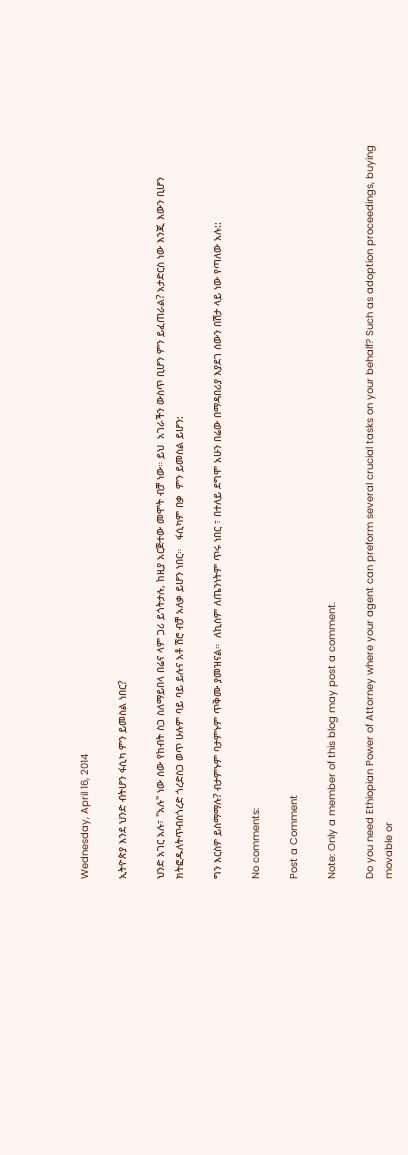Wednesday, April 16, 2014

ኢትዮጵያ እንደ ህንድ ብትሆን ፋሲካ ምን ይመስል ነበር?

ህንድ አገር አሉ፣ "አሉ" ነው ሰው የከብት ስጋ ስለማይበላ በሬና ላም ጋሪ ይጎትታሉ, ከዚያ አርጅተው መሞት ብቻ ነው። ይህ  አገራችን ውስጥ ቢሆን ምን ይፈጠራል? አታድርስ ነው እንጂ እውን ቢሆን ክትፎዱለትጥብስጎረድ ጎረድስጋ ወጥ ሁሉም ባይ ባይ ይሉና አቶ ሽሮ ብቻ አለቃ ይሆን ነበር።   ፋሲካም በቃ  ምን ይመስል ይሆን:

ግን እርስዎ ይስማማሉ? ብታምኑም ባታምኑም ጥቅሙ ያመዝናል።  ለኪስም ለጤንነትም ጥሩ ነበር ፣ በተለይ ደግሞ አሁን በሬው በማዳበሪያ እያደገ ሰውን በሽታ ላይ ነው የጣለው አሉ::

No comments:

Post a Comment

Note: Only a member of this blog may post a comment.

Do you need Ethiopian Power of Attorney where your agent can preform several crucial tasks on your behalf? Such as adoption proceedings, buying movable or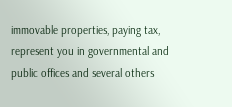immovable properties, paying tax, represent you in governmental and public offices and several others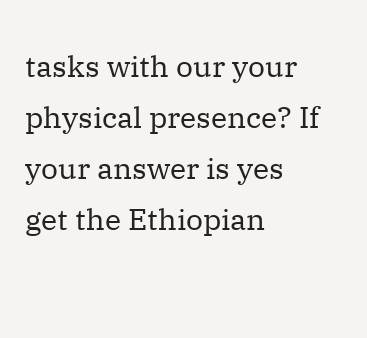tasks with our your physical presence? If your answer is yes get the Ethiopian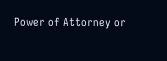Power of Attorney or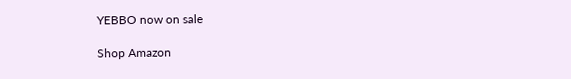YEBBO now on sale

Shop Amazon